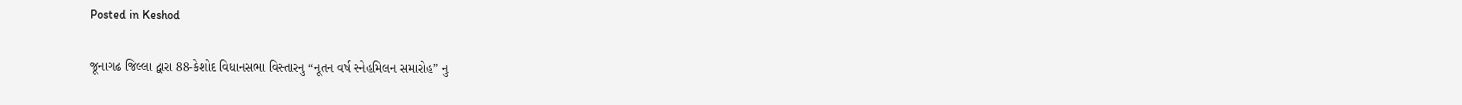Posted in Keshod

જૂનાગઢ જિલ્લા દ્વારા 88-કેશોદ વિધાનસભા વિસ્તારનુ “નૂતન વર્ષ સ્નેહમિલન સમારોહ” નુ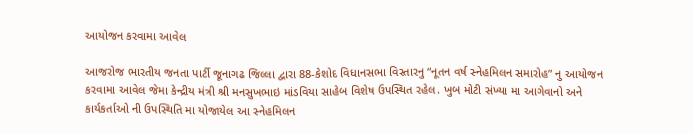આયોજન કરવામા આવેલ

આજરોજ ભારતીય જનતા પાર્ટી જૂનાગઢ જિલ્લા દ્વારા 88-કેશોદ વિધાનસભા વિસ્તારનુ “નૂતન વર્ષ સ્નેહમિલન સમારોહ” નુ આયોજન કરવામા આવેલ જેમા કેન્દ્રીય મંત્રી શ્રી મનસુખભાઇ માંડવિયા સાહેબ વિશેષ ઉપસ્થિત રહેલ. ખુબ મોટી સંખ્યા મા આગેવાનો અને કાર્યકર્તાઓ ની ઉપસ્થિતિ મા યોજાયેલ આ સ્નેહમિલન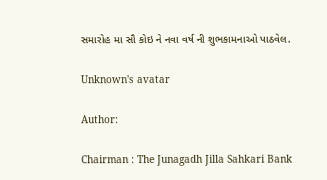સમારોહ મા સૌ કોઇ ને નવા વર્ષ ની શુભકામનાઓ પાઠવેલ.

Unknown's avatar

Author:

Chairman : The Junagadh Jilla Sahkari Bank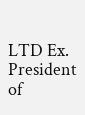LTD Ex. President of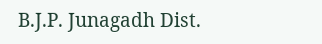B.J.P. Junagadh Dist.